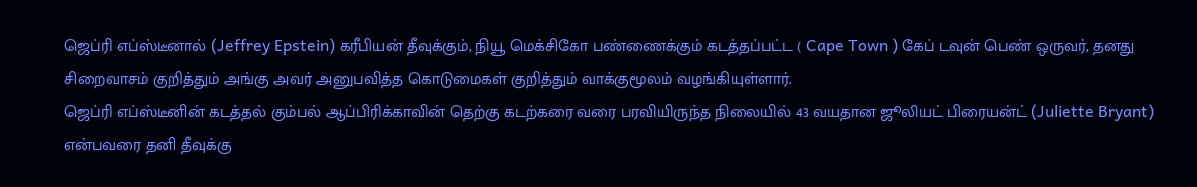ஜெப்ரி எப்ஸ்டீனால் (Jeffrey Epstein) கரீபியன் தீவுக்கும், நியூ மெக்சிகோ பண்ணைக்கும் கடத்தப்பட்ட ( Cape Town ) கேப் டவுன் பெண் ஒருவர், தனது சிறைவாசம் குறித்தும் அங்கு அவர் அனுபவித்த கொடுமைகள் குறித்தும் வாக்குமூலம் வழங்கியுள்ளார்.
ஜெப்ரி எப்ஸ்டீனின் கடத்தல் கும்பல் ஆப்பிரிக்காவின் தெற்கு கடற்கரை வரை பரவியிருந்த நிலையில் 43 வயதான ஜூலியட் பிரையன்ட் (Juliette Bryant) என்பவரை தனி தீவுக்கு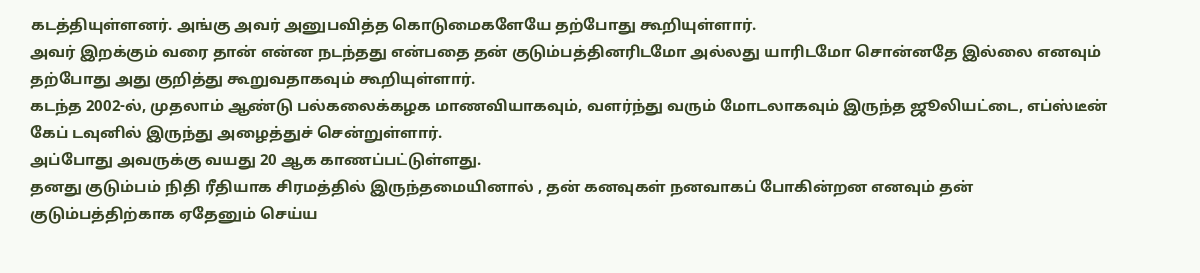கடத்தியுள்ளனர். அங்கு அவர் அனுபவித்த கொடுமைகளேயே தற்போது கூறியுள்ளார்.
அவர் இறக்கும் வரை தான் என்ன நடந்தது என்பதை தன் குடும்பத்தினரிடமோ அல்லது யாரிடமோ சொன்னதே இல்லை எனவும் தற்போது அது குறித்து கூறுவதாகவும் கூறியுள்ளார்.
கடந்த 2002-ல், முதலாம் ஆண்டு பல்கலைக்கழக மாணவியாகவும், வளர்ந்து வரும் மோடலாகவும் இருந்த ஜூலியட்டை, எப்ஸ்டீன் கேப் டவுனில் இருந்து அழைத்துச் சென்றுள்ளார்.
அப்போது அவருக்கு வயது 20 ஆக காணப்பட்டுள்ளது.
தனது குடும்பம் நிதி ரீதியாக சிரமத்தில் இருந்தமையினால் , தன் கனவுகள் நனவாகப் போகின்றன எனவும் தன் குடும்பத்திற்காக ஏதேனும் செய்ய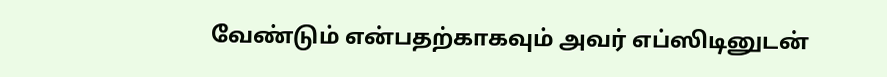வேண்டும் என்பதற்காகவும் அவர் எப்ஸிடினுடன்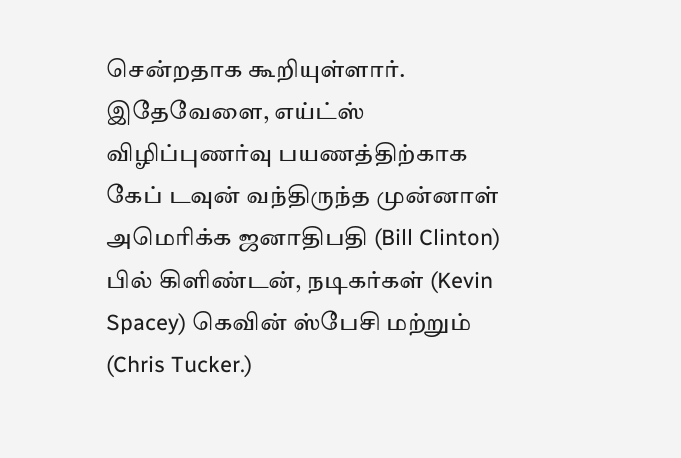சென்றதாக கூறியுள்ளார்.
இதேவேளை, எய்ட்ஸ் விழிப்புணர்வு பயணத்திற்காக கேப் டவுன் வந்திருந்த முன்னாள் அமெரிக்க ஜனாதிபதி (Bill Clinton) பில் கிளிண்டன், நடிகர்கள் (Kevin Spacey) கெவின் ஸ்பேசி மற்றும் (Chris Tucker.)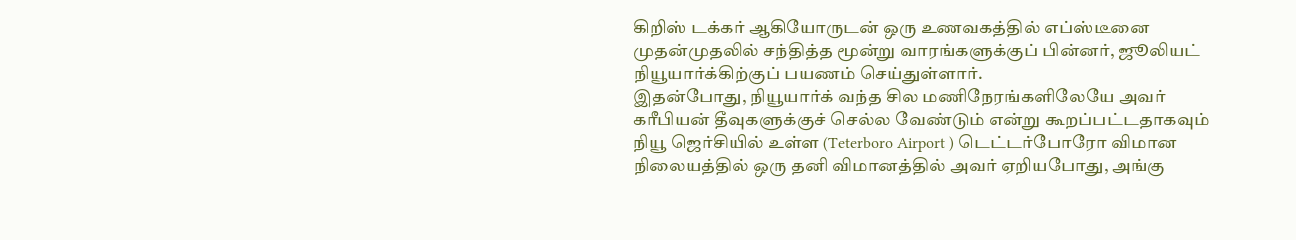கிறிஸ் டக்கர் ஆகியோருடன் ஒரு உணவகத்தில் எப்ஸ்டீனை முதன்முதலில் சந்தித்த மூன்று வாரங்களுக்குப் பின்னர், ஜூலியட் நியூயார்க்கிற்குப் பயணம் செய்துள்ளார்.
இதன்போது, நியூயார்க் வந்த சில மணிநேரங்களிலேயே அவர் கரீபியன் தீவுகளுக்குச் செல்ல வேண்டும் என்று கூறப்பட்டதாகவும் நியூ ஜெர்சியில் உள்ள (Teterboro Airport ) டெட்டர்போரோ விமான நிலையத்தில் ஒரு தனி விமானத்தில் அவர் ஏறியபோது, அங்கு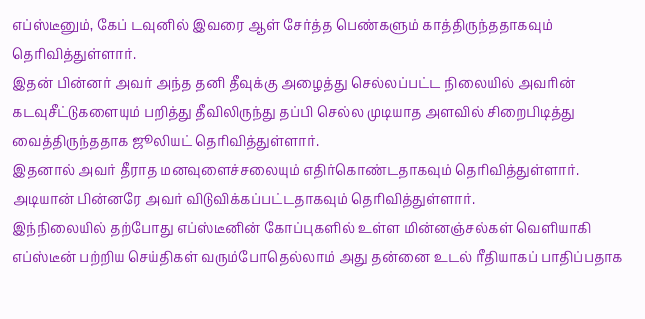எப்ஸ்டீனும், கேப் டவுனில் இவரை ஆள் சேர்த்த பெண்களும் காத்திருந்ததாகவும் தெரிவித்துள்ளார்.
இதன் பின்னர் அவர் அந்த தனி தீவுக்கு அழைத்து செல்லப்பட்ட நிலையில் அவரின் கடவுசீட்டுகளையும் பறித்து தீவிலிருந்து தப்பி செல்ல முடியாத அளவில் சிறைபிடித்து வைத்திருந்ததாக ஜூலியட் தெரிவித்துள்ளார்.
இதனால் அவர் தீராத மனவுளைச்சலையும் எதிர்கொண்டதாகவும் தெரிவித்துள்ளார்.
அடியான் பின்னரே அவர் விடுவிக்கப்பட்டதாகவும் தெரிவித்துள்ளார்.
இந்நிலையில் தற்போது எப்ஸ்டீனின் கோப்புகளில் உள்ள மின்னஞ்சல்கள் வெளியாகி எப்ஸ்டீன் பற்றிய செய்திகள் வரும்போதெல்லாம் அது தன்னை உடல் ரீதியாகப் பாதிப்பதாக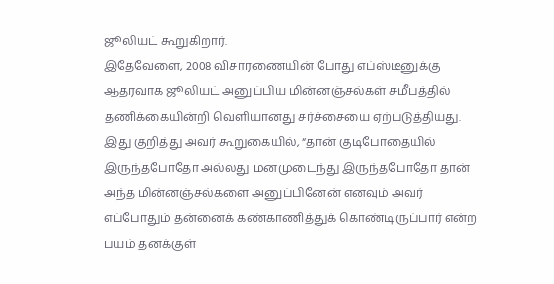ஜூலியட் கூறுகிறார்.
இதேவேளை, 2008 விசாரணையின் போது எப்ஸ்டீனுக்கு ஆதரவாக ஜூலியட் அனுப்பிய மின்னஞ்சல்கள் சமீபத்தில் தணிக்கையின்றி வெளியானது சர்ச்சையை ஏற்படுத்தியது.
இது குறித்து அவர் கூறுகையில், “தான் குடிபோதையில் இருந்தபோதோ அல்லது மனமுடைந்து இருந்தபோதோ தான் அந்த மின்னஞ்சல்களை அனுப்பினேன் எனவும் அவர் எப்போதும் தன்னைக் கண்காணித்துக் கொண்டிருப்பார் என்ற பயம் தனக்குள்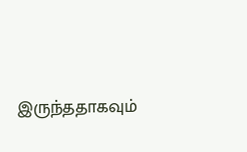இருந்ததாகவும்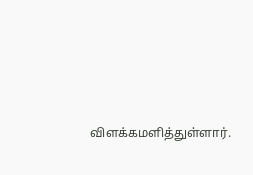விளக்கமளித்துள்ளார்.